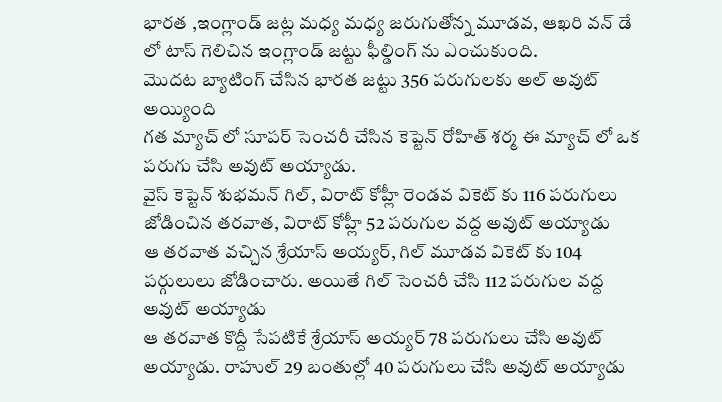భారత ,ఇంగ్లాండ్ జట్ల మధ్య మధ్య జరుగుతోన్న మూడవ, ఆఖరి వన్ డే లో టాస్ గెలిచిన ఇంగ్లాండ్ జట్టు ఫీల్డింగ్ ను ఎంచుకుంది.
మొదట బ్యాటింగ్ చేసిన భారత జట్టు 356 పరుగులకు అల్ అవుట్ అయ్యింది
గత మ్యాచ్ లో సూపర్ సెంచరీ చేసిన కెప్టెన్ రోహిత్ శర్మ ఈ మ్యాచ్ లో ఒక పరుగు చేసి అవుట్ అయ్యాడు.
వైస్ కెప్టెన్ శుభమన్ గిల్, విరాట్ కోహ్లీ రెండవ వికెట్ కు 116 పరుగులు జోడించిన తరవాత, విరాట్ కోహ్లీ 52 పరుగుల వద్ద అవుట్ అయ్యాడు
ఆ తరవాత వచ్చిన శ్రేయాస్ అయ్యర్, గిల్ మూడవ వికెట్ కు 104 పర్గులులు జోడించారు. అయితే గిల్ సెంచరీ చేసి 112 పరుగుల వద్ద అవుట్ అయ్యాడు
ఆ తరవాత కొద్దీ సేపటికే శ్రేయాస్ అయ్యర్ 78 పరుగులు చేసి అవుట్ అయ్యాడు. రాహుల్ 29 బంతుల్లో 40 పరుగులు చేసి అవుట్ అయ్యాడు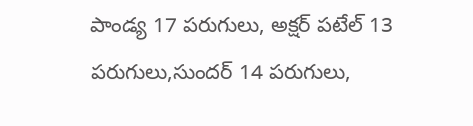పాండ్య 17 పరుగులు, అక్షర్ పటేల్ 13 పరుగులు,సుందర్ 14 పరుగులు,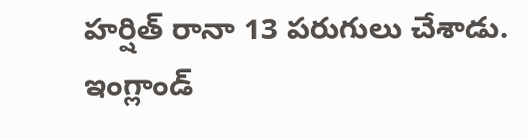హర్షిత్ రానా 13 పరుగులు చేశాడు.
ఇంగ్లాండ్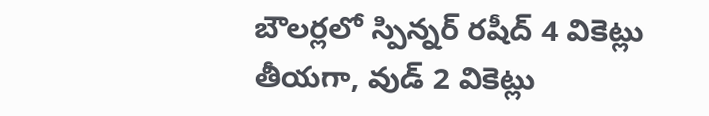బౌలర్లలో స్పిన్నర్ రషీద్ 4 వికెట్లు తీయగా, వుడ్ 2 వికెట్లు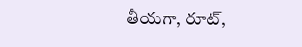తీయగా, రూట్,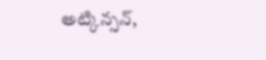అట్కిన్సన్,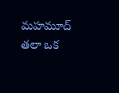మహమూద్ తలా ఒక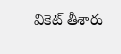వికెట్ తీశారు